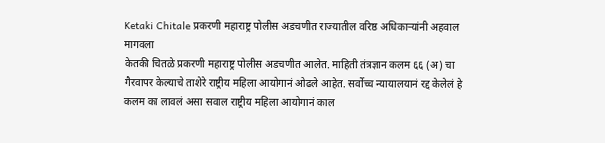Ketaki Chitale प्रकरणी महाराष्ट्र पोलीस अडचणीत राज्यातील वरिष्ठ अधिकाऱ्यांनी अहवाल मागवला
केतकी चितळे प्रकरणी महाराष्ट्र पोलीस अडचणीत आलेत. माहिती तंत्रज्ञान कलम ६६ (अ) चा गैरवापर केल्याचे ताशेरे राष्ट्रीय महिला आयोगानं ओढले आहेत. सर्वोच्च न्यायालयानं रद्द केलेलं हे कलम का लावलं असा सवाल राष्ट्रीय महिला आयोगानं काल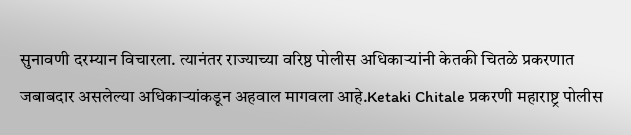सुनावणी दरम्यान विचारला. त्यानंतर राज्याच्या वरिष्ठ पोलीस अधिकाऱ्यांनी केतकी चितळे प्रकरणात जबाबदार असलेल्या अधिकाऱ्यांकडून अहवाल मागवला आहे.Ketaki Chitale प्रकरणी महाराष्ट्र पोलीस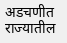अडचणीत राज्यातील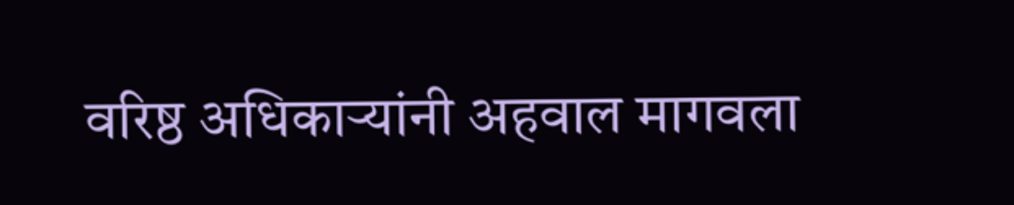वरिष्ठ अधिकाऱ्यांनी अहवाल मागवला